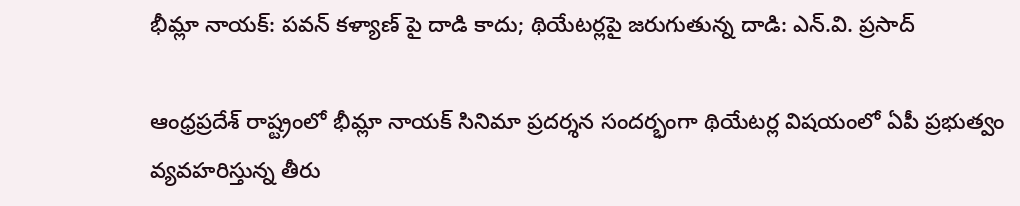భీమ్లా నాయక్: పవన్ కళ్యాణ్ పై దాడి కాదు; థియేటర్లపై జరుగుతున్న దాడి: ఎన్.వి. ప్రసాద్

ఆంధ్రప్రదేశ్ రాష్ట్రంలో భీమ్లా నాయక్ సినిమా ప్రదర్శన సందర్భంగా థియేటర్ల విషయంలో ఏపీ ప్రభుత్వం వ్యవహరిస్తున్న తీరు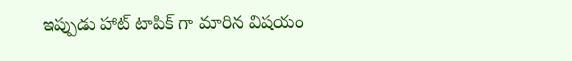ఇప్పుడు హాట్ టాపిక్ గా మారిన విషయం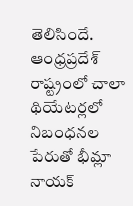తెలిసిందే. ఆంధ్రప్రదేశ్ రాష్ట్రంలో చాలా థియేటర్లలో నిబంధనల పేరుతో భీమ్లా నాయక్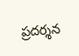ప్రదర్శన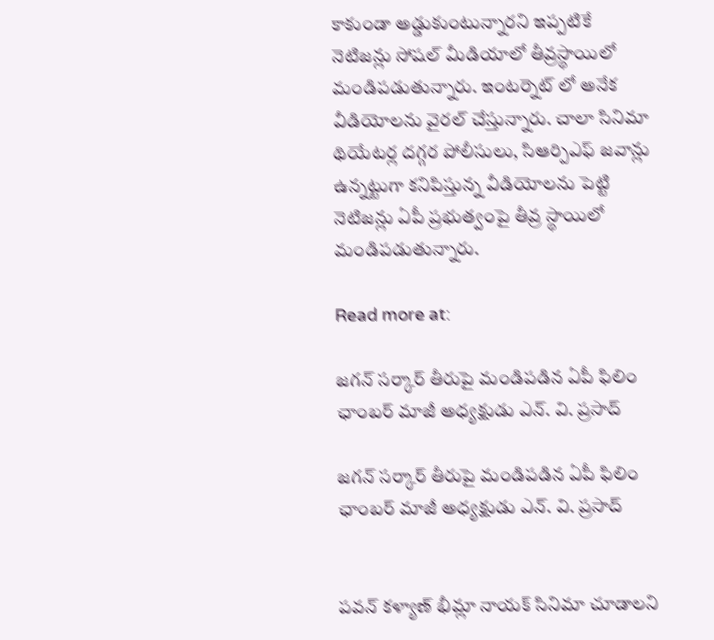కాకుండా అడ్డుకుంటున్నారని ఇప్పటికే నెటిజన్లు సోషల్ మీడియాలో తీవ్రస్థాయిలో మండిపడుతున్నారు. ఇంటర్నెట్ లో అనేక వీడియోలను వైరల్ చేస్తున్నారు. చాలా సినిమా థియేటర్ల దగ్గర పోలీసులు, సిఆర్పిఎఫ్ జవాన్లు ఉన్నట్టుగా కనిపిస్తున్న వీడియోలను పెట్టి నెటిజన్లు ఏపీ ప్రభుత్వంపై తీవ్ర స్థాయిలో మండిపడుతున్నారు.

Read more at:

జగన్ సర్కార్ తీరుపై మండిపడిన ఏపీ ఫిలిం ఛాంబర్ మాజీ అధ్యక్షుడు ఎన్. వి. ప్రసాద్

జగన్ సర్కార్ తీరుపై మండిపడిన ఏపీ ఫిలిం ఛాంబర్ మాజీ అధ్యక్షుడు ఎన్. వి. ప్రసాద్


పవన్ కళ్యాణ్ భీమ్లా నాయక్ సినిమా చూడాలని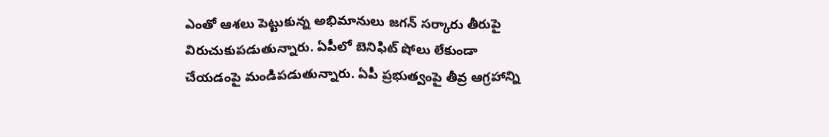ఎంతో ఆశలు పెట్టుకున్న అభిమానులు జగన్ సర్కారు తీరుపై విరుచుకుపడుతున్నారు. ఏపీలో బెనిఫిట్ షోలు లేకుండా చేయడంపై మండిపడుతున్నారు. ఏపీ ప్రభుత్వంపై తీవ్ర ఆగ్రహాన్ని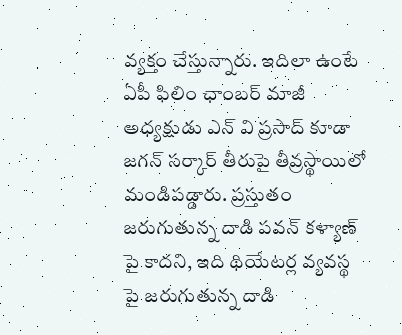వ్యక్తం చేస్తున్నారు. ఇదిలా ఉంటే ఏపీ ఫిలిం ఛాంబర్ మాజీ అధ్యక్షుడు ఎన్ వి ప్రసాద్ కూడా జగన్ సర్కార్ తీరుపై తీవ్రస్థాయిలో మండిపడ్డారు. ప్రస్తుతం జరుగుతున్న దాడి పవన్ కళ్యాణ్ పై కాదని, ఇది థియేటర్ల వ్యవస్థ పై జరుగుతున్న దాడి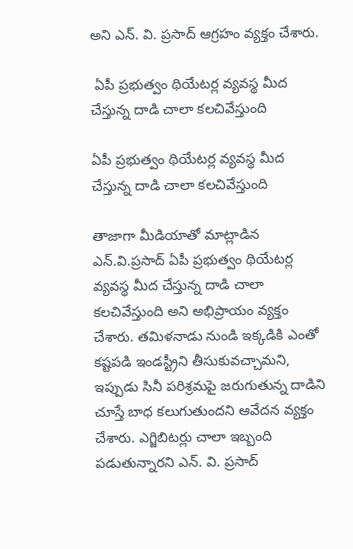అని ఎన్. వి. ప్రసాద్ ఆగ్రహం వ్యక్తం చేశారు.

 ఏపీ ప్రభుత్వం థియేటర్ల వ్యవస్థ మీద చేస్తున్న దాడి చాలా కలచివేస్తుంది

ఏపీ ప్రభుత్వం థియేటర్ల వ్యవస్థ మీద చేస్తున్న దాడి చాలా కలచివేస్తుంది

తాజాగా మీడియాతో మాట్లాడిన ఎన్.వి.ప్రసాద్ ఏపీ ప్రభుత్వం థియేటర్ల వ్యవస్థ మీద చేస్తున్న దాడి చాలా కలచివేస్తుంది అని అభిప్రాయం వ్యక్తం చేశారు. తమిళనాడు నుండి ఇక్కడికి ఎంతో కష్టపడి ఇండస్ట్రీని తీసుకువచ్చామని, ఇప్పుడు సినీ పరిశ్రమపై జరుగుతున్న దాడిని చూస్తే బాధ కలుగుతుందని ఆవేదన వ్యక్తం చేశారు. ఎగ్జిబిటర్లు చాలా ఇబ్బంది పడుతున్నారని ఎన్. వి. ప్రసాద్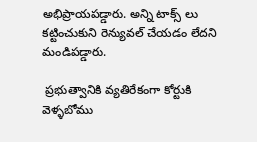అభిప్రాయపడ్డారు. అన్ని టాక్స్ లు కట్టించుకుని రెన్యువల్ చేయడం లేదని మండిపడ్డారు.

 ప్రభుత్వానికి వ్యతిరేకంగా కోర్టుకి వెళ్ళబోము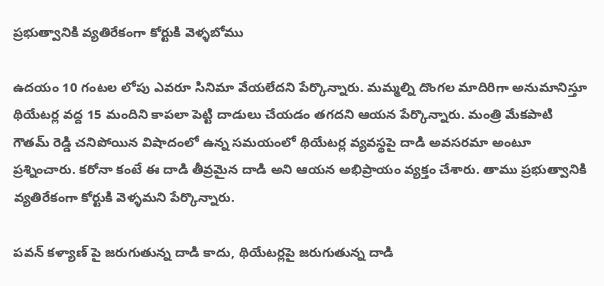ప్రభుత్వానికి వ్యతిరేకంగా కోర్టుకి వెళ్ళబోము

ఉదయం 10 గంటల లోపు ఎవరూ సినిమా వేయలేదని పేర్కొన్నారు. మమ్మల్ని దొంగల మాదిరిగా అనుమానిస్తూ థియేటర్ల వద్ద 15 మందిని కాపలా పెట్టి దాడులు చేయడం తగదని ఆయన పేర్కొన్నారు. మంత్రి మేకపాటి గౌతమ్ రెడ్డి చనిపోయిన విషాదంలో ఉన్న సమయంలో థియేటర్ల వ్యవస్థపై దాడి అవసరమా అంటూ ప్రశ్నించారు. కరోనా కంటే ఈ దాడి తీవ్రమైన దాడి అని ఆయన అభిప్రాయం వ్యక్తం చేశారు. తాము ప్రభుత్వానికి వ్యతిరేకంగా కోర్టుకి వెళ్ళమని పేర్కొన్నారు.

పవన్ కళ్యాణ్ పై జరుగుతున్న దాడి కాదు, థియేటర్లపై జరుగుతున్న దాడి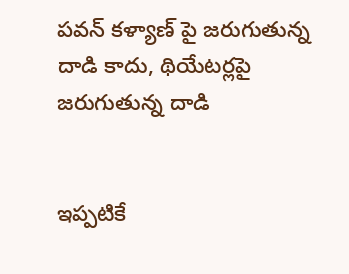పవన్ కళ్యాణ్ పై జరుగుతున్న దాడి కాదు, థియేటర్లపై జరుగుతున్న దాడి


ఇప్పటికే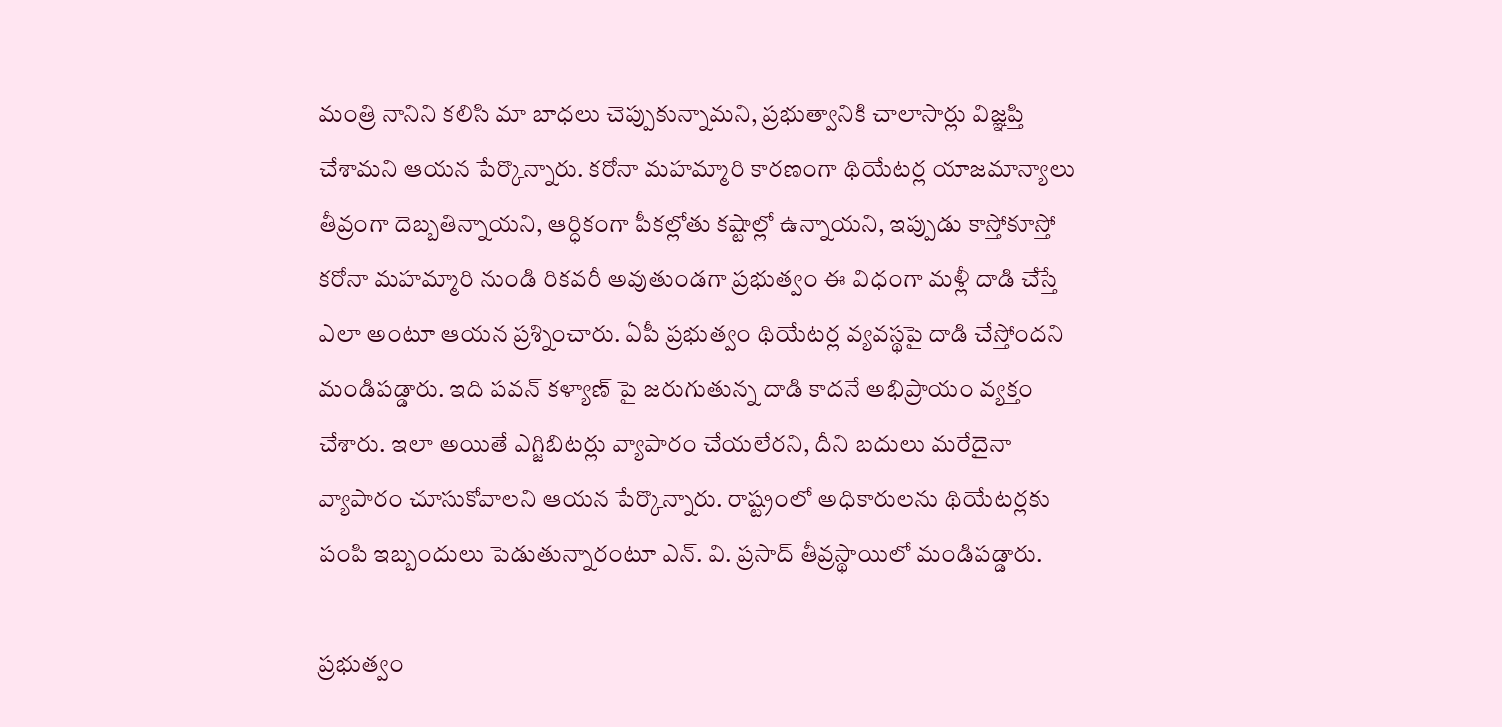మంత్రి నానిని కలిసి మా బాధలు చెప్పుకున్నామని, ప్రభుత్వానికి చాలాసార్లు విజ్ఞప్తి చేశామని ఆయన పేర్కొన్నారు. కరోనా మహమ్మారి కారణంగా థియేటర్ల యాజమాన్యాలు తీవ్రంగా దెబ్బతిన్నాయని, ఆర్ధికంగా పీకల్లోతు కష్టాల్లో ఉన్నాయని, ఇప్పుడు కాస్తోకూస్తో కరోనా మహమ్మారి నుండి రికవరీ అవుతుండగా ప్రభుత్వం ఈ విధంగా మళ్లీ దాడి చేస్తే ఎలా అంటూ ఆయన ప్రశ్నించారు. ఏపీ ప్రభుత్వం థియేటర్ల వ్యవస్థపై దాడి చేస్తోందని మండిపడ్డారు. ఇది పవన్ కళ్యాణ్ పై జరుగుతున్న దాడి కాదనే అభిప్రాయం వ్యక్తం చేశారు. ఇలా అయితే ఎగ్జిబిటర్లు వ్యాపారం చేయలేరని, దీని బదులు మరేదైనా వ్యాపారం చూసుకోవాలని ఆయన పేర్కొన్నారు. రాష్ట్రంలో అధికారులను థియేటర్లకు పంపి ఇబ్బందులు పెడుతున్నారంటూ ఎన్. వి. ప్రసాద్ తీవ్రస్థాయిలో మండిపడ్డారు.

ప్రభుత్వం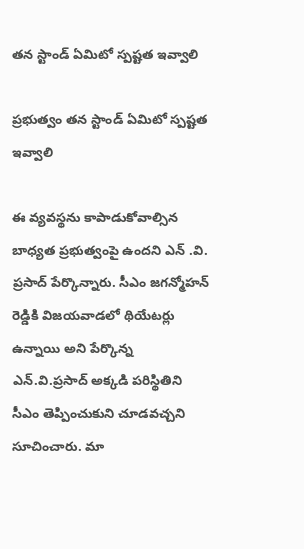తన స్టాండ్ ఏమిటో స్పష్టత ఇవ్వాలి

ప్రభుత్వం తన స్టాండ్ ఏమిటో స్పష్టత ఇవ్వాలి

ఈ వ్యవస్థను కాపాడుకోవాల్సిన బాధ్యత ప్రభుత్వంపై ఉందని ఎన్ .వి. ప్రసాద్ పేర్కొన్నారు. సీఎం జగన్మోహన్ రెడ్డికి విజయవాడలో థియేటర్లు ఉన్నాయి అని పేర్కొన్న ఎన్.వి.ప్రసాద్ అక్కడి పరిస్థితిని సీఎం తెప్పించుకుని చూడవచ్చని సూచించారు. మా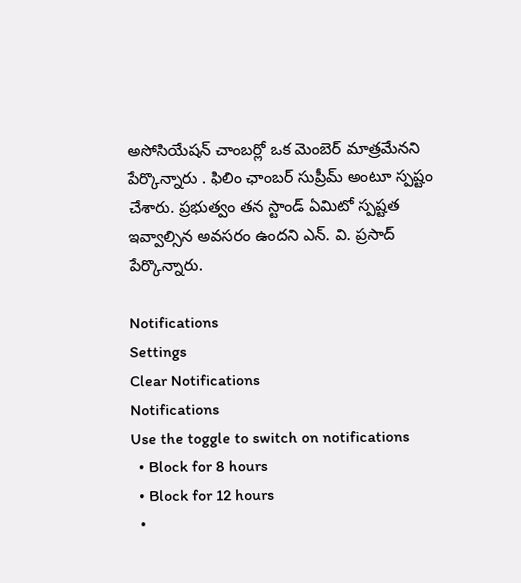అసోసియేషన్ చాంబర్లో ఒక మెంబెర్ మాత్రమేనని పేర్కొన్నారు . ఫిలిం ఛాంబర్ సుప్రీమ్ అంటూ స్పష్టం చేశారు. ప్రభుత్వం తన స్టాండ్ ఏమిటో స్పష్టత ఇవ్వాల్సిన అవసరం ఉందని ఎన్. వి. ప్రసాద్ పేర్కొన్నారు.

Notifications
Settings
Clear Notifications
Notifications
Use the toggle to switch on notifications
  • Block for 8 hours
  • Block for 12 hours
  •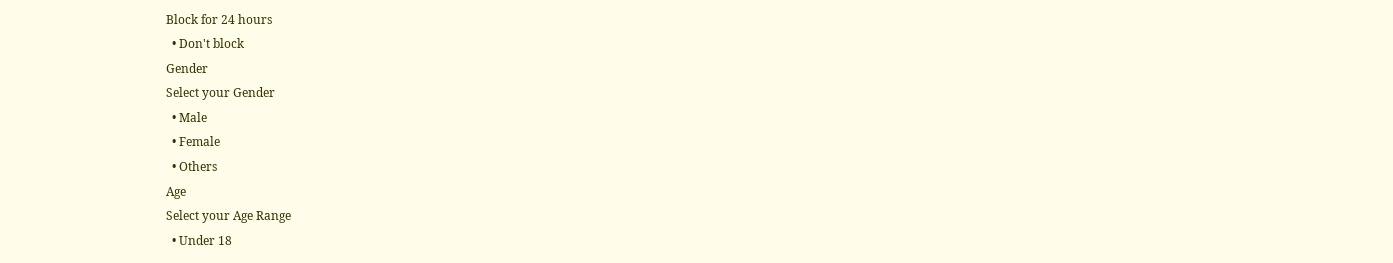Block for 24 hours
  • Don't block
Gender
Select your Gender
  • Male
  • Female
  • Others
Age
Select your Age Range
  • Under 18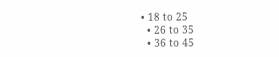• 18 to 25
  • 26 to 35
  • 36 to 45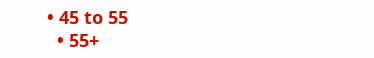• 45 to 55
  • 55+